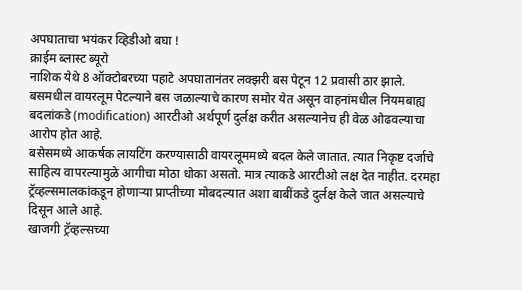अपघाताचा भयंकर व्हिडीओ बघा !
क्राईम ब्लास्ट ब्यूरो
नाशिक येथे 8 ऑक्टोबरच्या पहाटे अपघातानंतर लक्झरी बस पेटून 12 प्रवासी ठार झाले. बसमधील वायरलूम पेटल्याने बस जळाल्याचे कारण समोर येत असून वाहनांमधील नियमबाह्य बदलांकडे (modification) आरटीओ अर्थपूर्ण दुर्लक्ष करीत असल्यानेच ही वेळ ओढवल्याचा आरोप होत आहे.
बसेसमध्ये आकर्षक लायटिंग करण्यासाठी वायरलूममध्ये बदल केले जातात. त्यात निकृष्ट दर्जाचे साहित्य वापरल्यामुळे आगीचा मोठा धोका असतो. मात्र त्याकडे आरटीओ लक्ष देत नाहीत. दरमहा ट्रॅव्हल्समालकांकडून होणाऱ्या प्राप्तीच्या मोबदल्यात अशा बाबींकडे दुर्लक्ष केले जात असल्याचे दिसून आले आहे.
खाजगी ट्रॅव्हल्सच्या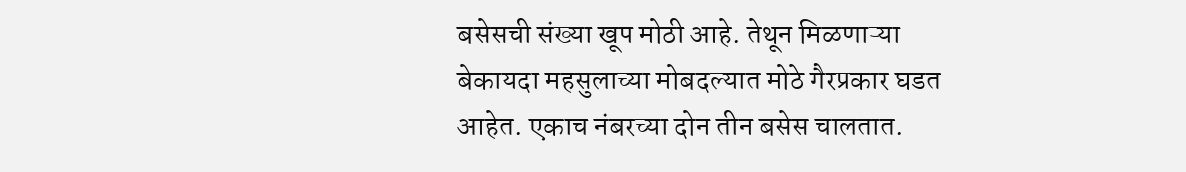बसेसची संख्या खूप मोठी आहे. तेथून मिळणाऱ्या बेकायदा महसुलाच्या मोबदल्यात मोठे गैरप्रकार घडत आहेत. एकाच नंबरच्या दोन तीन बसेस चालतात.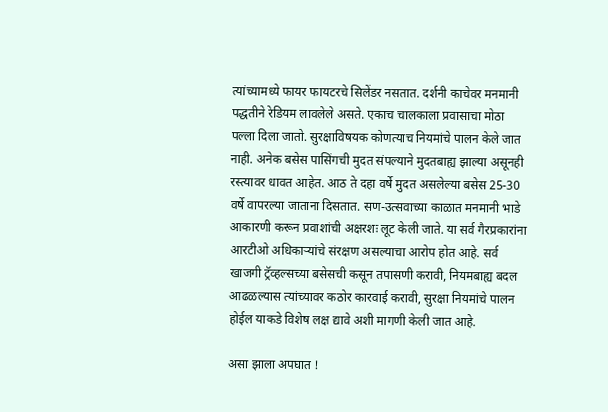त्यांच्यामध्ये फायर फायटरचे सिलेंडर नसतात. दर्शनी काचेवर मनमानी पद्धतीने रेडियम लावलेले असते. एकाच चालकाला प्रवासाचा मोठा पल्ला दिला जातो. सुरक्षाविषयक कोणत्याच नियमांचे पालन केले जात नाही. अनेक बसेस पासिंगची मुदत संपल्याने मुदतबाह्य झाल्या असूनही रस्त्यावर धावत आहेत. आठ ते दहा वर्षे मुदत असलेल्या बसेस 25-30 वर्षे वापरल्या जाताना दिसतात. सण-उत्सवाच्या काळात मनमानी भाडे आकारणी करून प्रवाशांची अक्षरशः लूट केली जाते. या सर्व गैरप्रकारांना आरटीओ अधिकाऱ्यांचे संरक्षण असल्याचा आरोप होत आहे. सर्व खाजगी ट्रॅव्हल्सच्या बसेसची कसून तपासणी करावी, नियमबाह्य बदल आढळल्यास त्यांच्यावर कठोर कारवाई करावी, सुरक्षा नियमांचे पालन होईल याकडे विशेष लक्ष द्यावे अशी मागणी केली जात आहे.

असा झाला अपघात !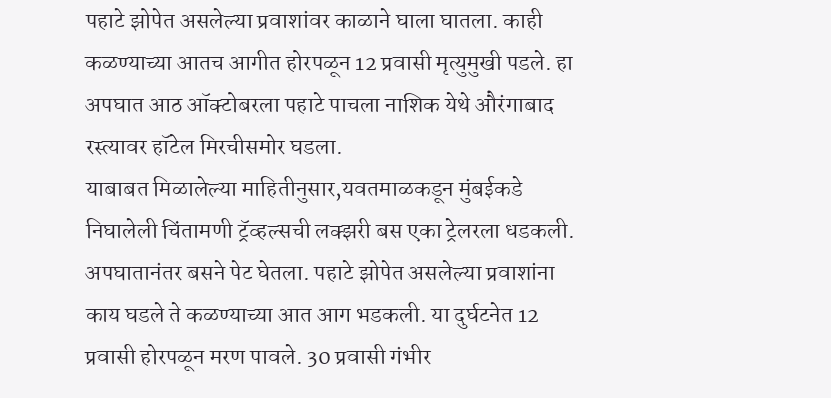पहाटे झोपेत असलेल्या प्रवाशांवर काळाने घाला घातला. काही कळण्याच्या आतच आगीत होरपळून 12 प्रवासी मृत्युमुखी पडले. हा अपघात आठ ऑक्टोबरला पहाटे पाचला नाशिक येथे औरंगाबाद रस्त्यावर हॉटेल मिरचीसमोर घडला.
याबाबत मिळालेल्या माहितीनुसार,यवतमाळकडून मुंबईकडे निघालेली चिंतामणी ट्रॅव्हल्सची लक्झरी बस एका ट्रेलरला धडकली. अपघातानंतर बसने पेट घेतला. पहाटे झोपेत असलेल्या प्रवाशांना काय घडले ते कळण्याच्या आत आग भडकली. या दुर्घटनेत 12 प्रवासी होरपळून मरण पावले. 30 प्रवासी गंभीर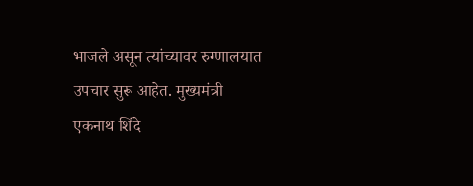भाजले असून त्यांच्यावर रुग्णालयात उपचार सुरू आहेत. मुख्यमंत्री एकनाथ शिंदे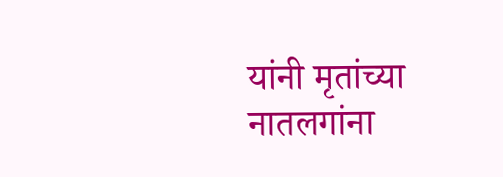यांनी मृतांच्या नातलगांना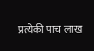प्रत्येकी पाच लाख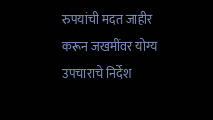रुपयांची मदत जाहीर करून जखमींवर योग्य उपचाराचे निर्देश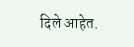दिले आहेत.